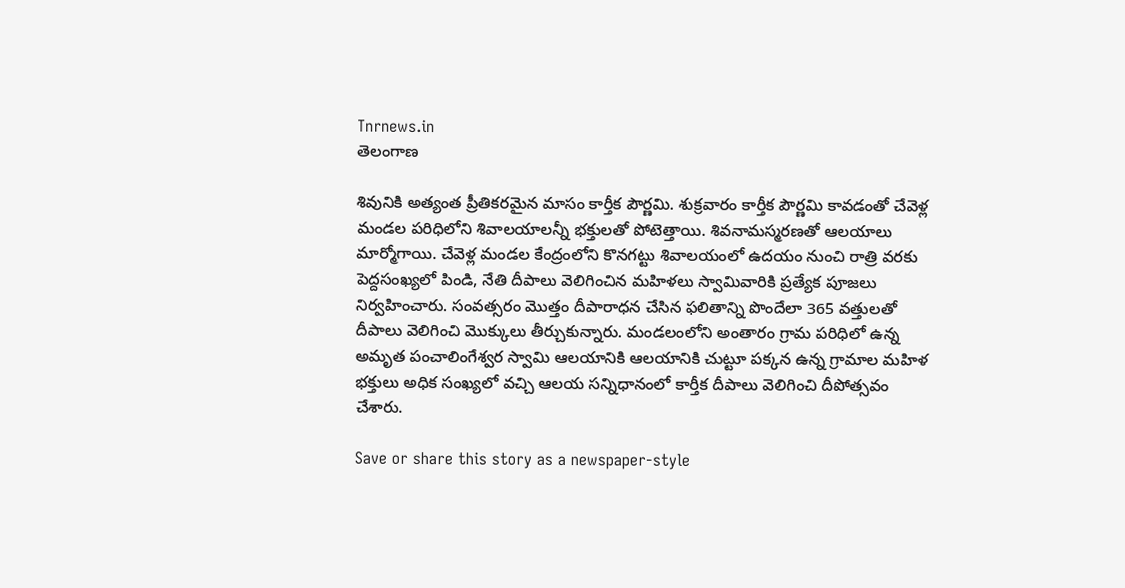Tnrnews.in
తెలంగాణ

శివునికి అత్యంత ప్రీతికరమైన మాసం కార్తీక పౌర్ణమి. శుక్రవారం కార్తీక పౌర్ణమి కావడంతో చేవెళ్ల మండల పరిధిలోని శివాలయాలన్నీ భక్తులతో పోటెత్తాయి. శివనామస్మరణతో ఆలయాలు మార్మోగాయి. చేవెళ్ల మండల కేంద్రంలోని కొనగట్టు శివాలయంలో ఉదయం నుంచి రాత్రి వరకు పెద్దసంఖ్యలో పిండి, నేతి దీపాలు వెలిగించిన మహిళలు స్వామివారికి ప్రత్యేక పూజలు నిర్వహించారు. సంవత్సరం మొత్తం దీపారాధన చేసిన ఫలితాన్ని పొందేలా 365 వత్తులతో దీపాలు వెలిగించి మొక్కులు తీర్చుకున్నారు. మండలంలోని అంతారం గ్రామ పరిధిలో ఉన్న అమృత పంచాలింగేశ్వర స్వామి ఆలయానికి ఆలయానికి చుట్టూ పక్కన ఉన్న గ్రామాల మహిళ భక్తులు అధిక సంఖ్యలో వచ్చి ఆలయ సన్నిధానంలో కార్తీక దీపాలు వెలిగించి దీపోత్సవం చేశారు.

Save or share this story as a newspaper-style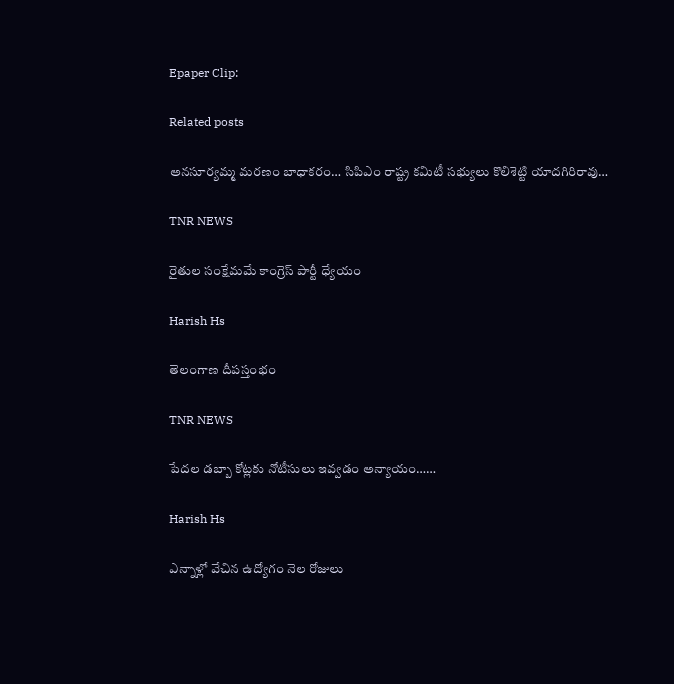Epaper Clip:

Related posts

అనసూర్యమ్మ మరణం బాధాకరం… సిపిఎం రాష్ట్ర కమిటీ సభ్యులు కొలిశెట్టి యాదగిరిరావు…

TNR NEWS

రైతుల సంక్షేమమే కాంగ్రెస్ పార్టీ ధ్యేయం

Harish Hs

తెలంగాణ దీపస్తంభం

TNR NEWS

పేదల డబ్బా కోట్లకు నోటీసులు ఇవ్వడం అన్యాయం……

Harish Hs

ఎన్నాళ్లో వేచిన ఉద్యోగం నెల రోజులు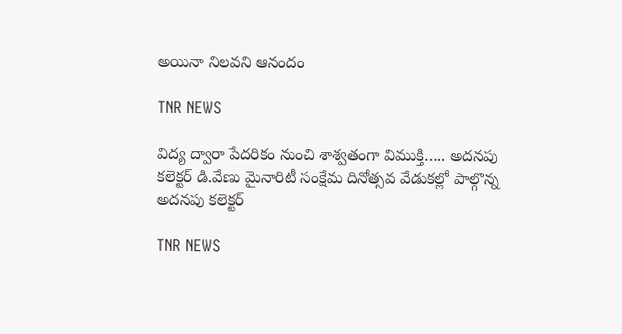అయినా నిలవని ఆనందం

TNR NEWS

విద్య ద్వారా పేదరికం నుంచి శాశ్వతంగా విముక్తి….. అదనపు కలెక్టర్ డి.వేణు మైనారిటీ సంక్షేమ దినోత్సవ వేడుకల్లో పాల్గొన్న అదనపు కలెక్టర్

TNR NEWS